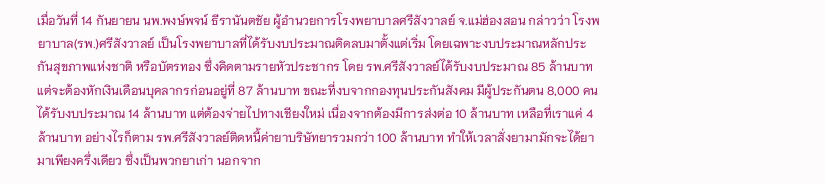เมื่อวันที่ 14 กันยายน นพ.พงษ์พจน์ ธีรานันตชัย ผู้อำนวยการโรงพยาบาลศรีสังวาลย์ จ.แม่ฮ่องสอน กล่าวว่า โรงพยาบาล(รพ.)ศรีสังวาลย์ เป็นโรงพยาบาลที่ได้รับงบประมาณติดลบมาตั้งแต่เริ่ม โดยเฉพาะงบประมาณหลักประกันสุขภาพแห่งชาติ หรือบัตรทอง ซึ่งคิดตามรายหัวประชากร โดย รพ.ศรีสังวาลย์ได้รับงบประมาณ 85 ล้านบาท แต่จะต้องหักเงินเดือนบุคลากรก่อนอยู่ที่ 87 ล้านบาท ขณะที่งบจากกองทุนประกันสังคม มีผู้ประกันตน 8,000 คน ได้รับงบประมาณ 14 ล้านบาท แต่ต้องจ่ายไปทางเชียงใหม่ เนื่องจากต้องมีการส่งต่อ 10 ล้านบาท เหลือที่เราแค่ 4 ล้านบาท อย่างไรก็ตาม รพ.ศรีสังวาลย์ติดหนี้ค่ายาบริษัทยารวมกว่า 100 ล้านบาท ทำให้เวลาสั่งยามามักจะได้ยามาเพียงครึ่งเดียว ซึ่งเป็นพวกยาเก่า นอกจาก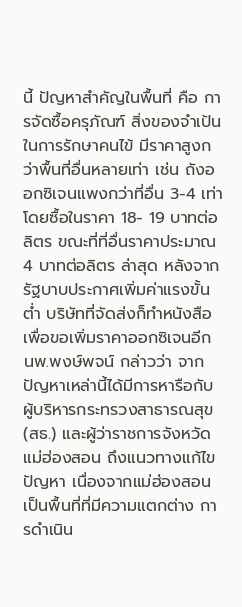นี้ ปัญหาสำคัญในพื้นที่ คือ การจัดซื้อครุภัณฑ์ สิ่งของจำเป้นในการรักษาคนไข้ มีราคาสูงกว่าพื้นที่อื่นหลายเท่า เช่น ถังออกซิเจนแพงกว่าที่อื่น 3-4 เท่า โดยซื้อในราคา 18- 19 บาทต่อลิตร ขณะที่ที่อื่นราคาประมาณ 4 บาทต่อลิตร ล่าสุด หลังจากรัฐบาบประกาศเพิ่มค่าแรงขั้นต่ำ บริษัทที่จัดส่งก็ทำหนังสือเพื่อขอเพิ่มราคาออกซิเจนอีก
นพ.พงษ์พจน์ กล่าวว่า จากปัญหาเหล่านี้ได้มีการหารือกับผู้บริหารกระทรวงสาธารณสุข (สธ.) และผู้ว่าราชการจังหวัดแม่ฮ่องสอน ถึงแนวทางแก้ไขปัญหา เนื่องจากแม่ฮ่องสอนเป็นพื้นที่ที่มีความแตกต่าง การดำเนิน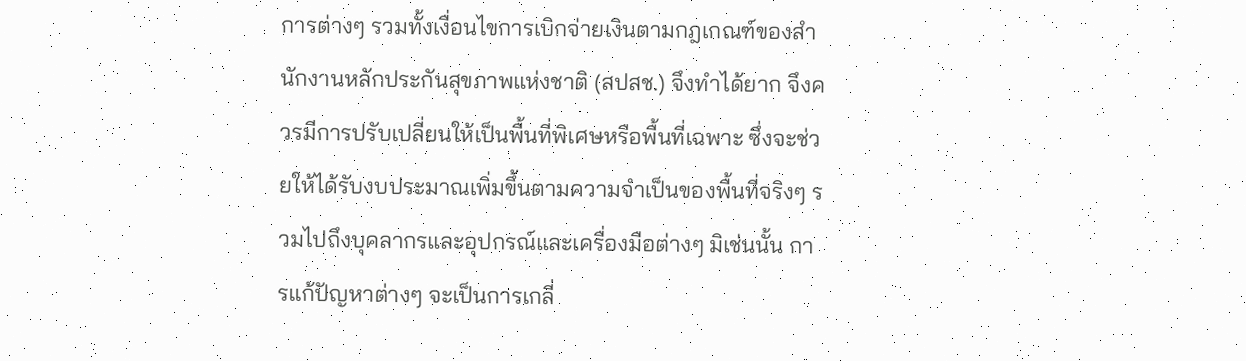การต่างๆ รวมทั้งเงื่อนไขการเบิกจ่ายเงินตามกฎเกณฑ์ของสำนักงานหลักประกันสุขภาพแห่งชาติ (สปสช.) จึงทำได้ยาก จึงควรมีการปรับเปลี่ยนให้เป็นพื้นที่พิเศษหรือพื้นที่เฉพาะ ซึ่งจะช่วยให้ได้รับงบประมาณเพิ่มขึ้นตามความจำเป็นของพื้นที่จริงๆ รวมไปถึงบุคลากรและอุปกรณ์และเครื่องมือต่างๆ มิเช่นนั้น การแก้ปัญหาต่างๆ จะเป็นการเกลี่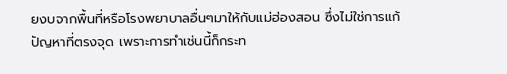ยงบจากพื้นที่หรือโรงพยาบาลอื่นๆมาให้กับแม่ฮ่องสอน ซึ่งไม่ใช่การแก้ปัญหาที่ตรงจุด เพราะการทำเช่นนี้ก็กระท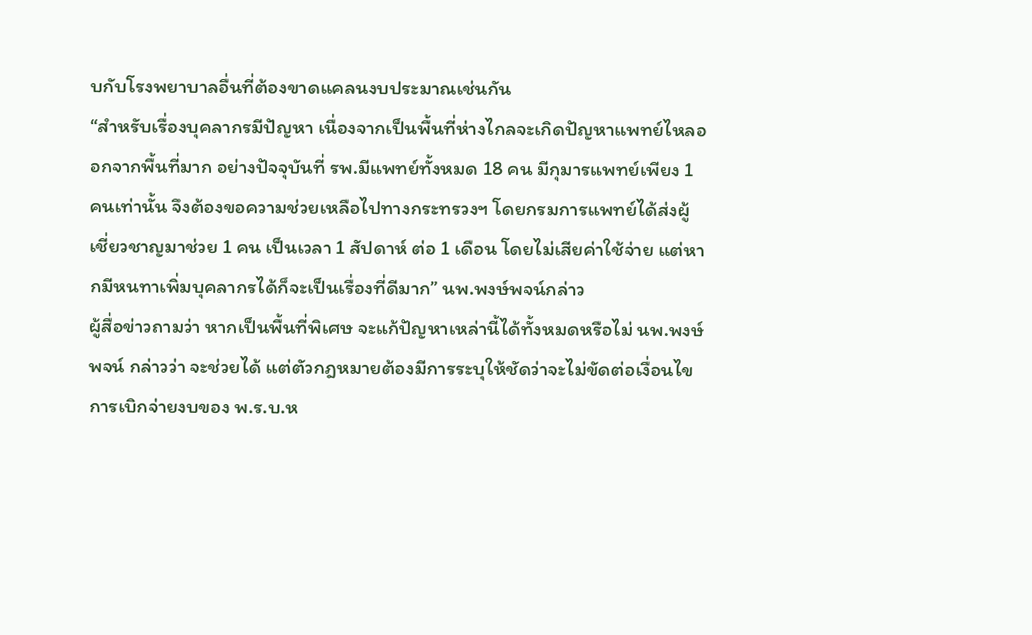บกับโรงพยาบาลอื่นที่ต้องขาดแคลนงบประมาณเช่นกัน
“สำหรับเรื่องบุคลากรมีปัญหา เนื่องจากเป็นพื้นที่ห่างไกลจะเกิดปัญหาแพทย์ไหลออกจากพื้นที่มาก อย่างปัจจุบันที่ รพ.มีแพทย์ทั้งหมด 18 คน มีกุมารแพทย์เพียง 1 คนเท่านั้น จึงต้องขอความช่วยเหลือไปทางกระทรวงฯ โดยกรมการแพทย์ได้ส่งผู้เชี่ยวชาญมาช่วย 1 คน เป็นเวลา 1 สัปดาห์ ต่อ 1 เดือน โดยไม่เสียค่าใช้จ่าย แต่หากมีหนทาเพิ่มบุคลากรได้ก็จะเป็นเรื่องที่ดีมาก” นพ.พงษ์พจน์กล่าว
ผู้สื่อข่าวถามว่า หากเป็นพื้นที่พิเศษ จะแก้ปัญหาเหล่านี้ได้ทั้งหมดหรือไม่ นพ.พงษ์พจน์ กล่าวว่า จะช่วยได้ แต่ตัวกฎหมายต้องมีการระบุให้ชัดว่าจะไม่ขัดต่อเงื่อนไขการเบิกจ่ายงบของ พ.ร.บ.ห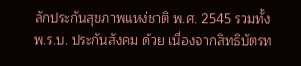ลักประกันสุขภาพแหง่ชาติ พ.ศ. 2545 รวมทั้ง พ.ร.บ. ประกันสังคม ด้วย เนื่องจากสิทธิบัตรท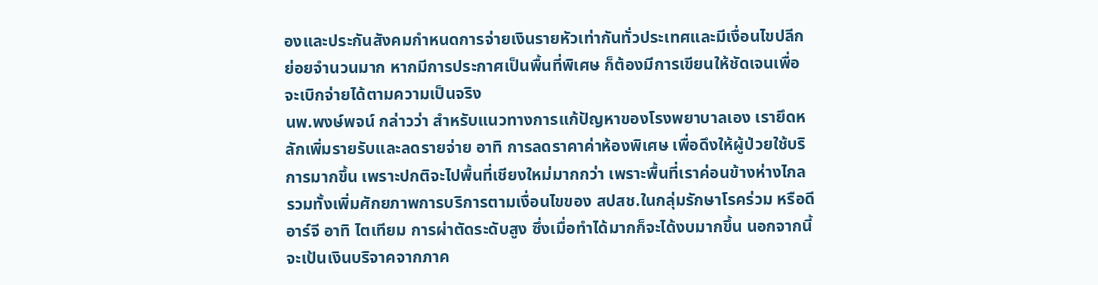องและประกันสังคมกำหนดการจ่ายเงินรายหัวเท่ากันทั่วประเทศและมีเงื่อนไขปลีกย่อยจำนวนมาก หากมีการประกาศเป็นพื้นที่พิเศษ ก็ต้องมีการเขียนให้ชัดเจนเพื่อจะเบิกจ่ายได้ตามความเป็นจริง
นพ.พงษ์พจน์ กล่าวว่า สำหรับแนวทางการแก้ปัญหาของโรงพยาบาลเอง เรายึดหลักเพิ่มรายรับและลดรายจ่าย อาทิ การลดราคาค่าห้องพิเศษ เพื่อดึงให้ผู้ป่วยใช้บริการมากขึ้น เพราะปกติจะไปพื้นที่เชียงใหม่มากกว่า เพราะพื้นที่เราค่อนข้างห่างไกล รวมทั้งเพิ่มศักยภาพการบริการตามเงื่อนไขของ สปสช.ในกลุ่มรักษาโรคร่วม หรือดีอาร์จี อาทิ ไตเทียม การผ่าตัดระดับสูง ซึ่งเมื่อทำได้มากก็จะได้งบมากขึ้น นอกจากนี้ จะเป้นเงินบริจาคจากภาค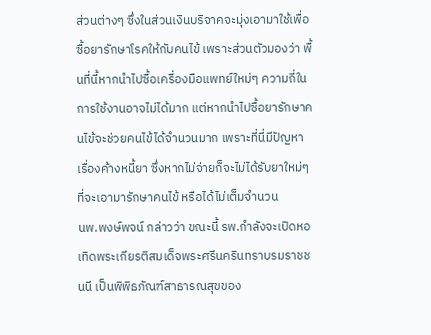ส่วนต่างๆ ซึ่งในส่วนเงินบริจาคจะมุ่งเอามาใช้เพื่อซื้อยารักษาโรคให้กับคนไข้ เพราะส่วนตัวมองว่า พื้นที่นี้หากนำไปซื้อเครื่องมือแพทย์ใหม่ๆ ความถี่ในการใช้งานอาจไม่ได้มาก แต่หากนำไปซื้อยารักษาคนไข้จะช่วยคนไข้ได้จำนวนมาก เพราะที่นี่มีปัญหาเรื่องค้างหนี้ยา ซึ่งหากไม่จ่ายก็จะไม่ได้รับยาใหม่ๆ ที่จะเอามารักษาคนไข้ หรือได้ไม่เต็มจำนวน
นพ.พงษ์พจน์ กล่าวว่า ขณะนี้ รพ.กำลังจะเปิดหอเทิดพระเกียรติสมเด็จพระศรีนครินทราบรมราชชนนี เป็นพิพิธภัณฑ์สาธารณสุขของ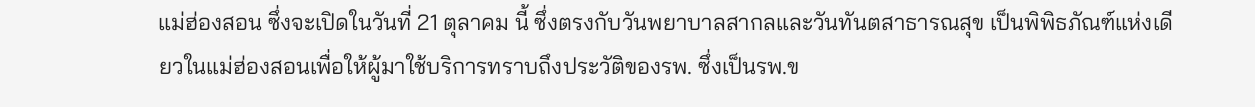แม่ฮ่องสอน ซึ่งจะเปิดในวันที่ 21 ตุลาคม นี้ ซึ่งตรงกับวันพยาบาลสากลและวันทันตสาธารณสุข เป็นพิพิธภัณฑ์แห่งเดียวในแม่ฮ่องสอนเพื่อให้ผู้มาใช้บริการทราบถึงประวัติของรพ. ซึ่งเป็นรพ.ข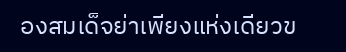องสมเด็จย่าเพียงแห่งเดียวข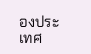องประเทศ